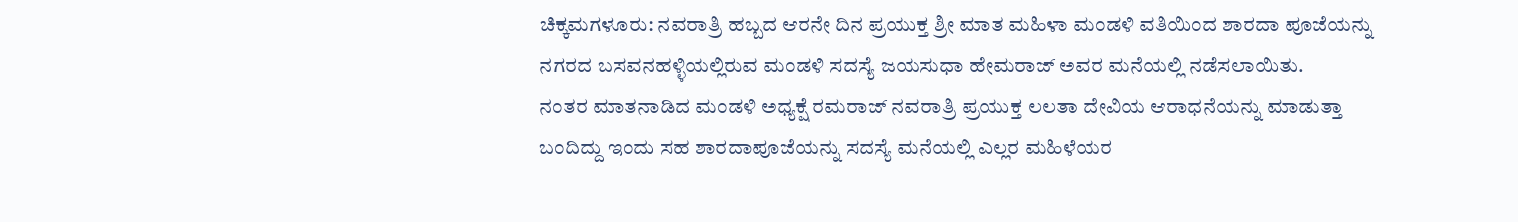ಚಿಕ್ಕಮಗಳೂರು: ನವರಾತ್ರಿ ಹಬ್ಬದ ಆರನೇ ದಿನ ಪ್ರಯುಕ್ತ ಶ್ರೀ ಮಾತ ಮಹಿಳಾ ಮಂಡಳಿ ವತಿಯಿಂದ ಶಾರದಾ ಪೂಜೆಯನ್ನು ನಗರದ ಬಸವನಹಳ್ಳಿಯಲ್ಲಿರುವ ಮಂಡಳಿ ಸದಸ್ಯೆ ಜಯಸುಧಾ ಹೇಮರಾಜ್ ಅವರ ಮನೆಯಲ್ಲಿ ನಡೆಸಲಾಯಿತು.
ನಂತರ ಮಾತನಾಡಿದ ಮಂಡಳಿ ಅಧ್ಯಕ್ಷೆ ರಮರಾಜ್ ನವರಾತ್ರಿ ಪ್ರಯುಕ್ತ ಲಲತಾ ದೇವಿಯ ಆರಾಧನೆಯನ್ನು ಮಾಡುತ್ತಾ ಬಂದಿದ್ದು ಇಂದು ಸಹ ಶಾರದಾಪೂಜೆಯನ್ನು ಸದಸ್ಯೆ ಮನೆಯಲ್ಲಿ ಎಲ್ಲರ ಮಹಿಳೆಯರ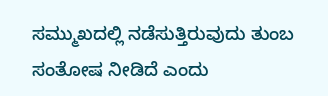ಸಮ್ಮುಖದಲ್ಲಿ ನಡೆಸುತ್ತಿರುವುದು ತುಂಬ ಸಂತೋಷ ನೀಡಿದೆ ಎಂದು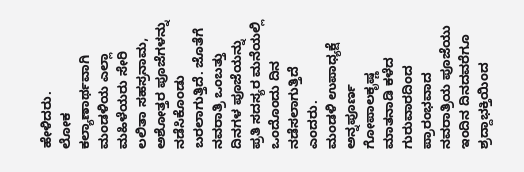ಹೇಳಿದರು.
ಲೋಕ ಕಲ್ಯಾಣಾರ್ಥವಾಗಿ ಮಂಡಳಿಯ ಎಲ್ಲಾ ಮಹಿಳೆಯರು ಸೇರಿ ಲಲಿತಾ ಸಹಸ್ರನಾಮ, ಅಶೋತ್ತರ ಪೂಜೆಗಳನ್ನು ನಡೆಸಿಕೊಂಡು ಬರಲಾಗುತ್ತಿದೆ. ಜೊತೆಗೆ ನವರಾತ್ರಿ ಒಂಬತ್ತು ದಿನಗಳ ಪೂಜೆಯನ್ನು ಪ್ರತಿ ಸದಸ್ಯರ ಮನೆಯಲ್ಲಿ ಒಂದೊಂದು ದಿನ ನಡೆಸಲಾಗುತ್ತಿದೆ ಎಂದರು.
ಮಂಡಳಿ ಉಪಾಧ್ಯಕ್ಷೆ ಅನ್ನಪೂರ್ಣ ಗೋಪಾಲಕೃಷ್ಣ ಮಾತನಾಡಿ ಕಳೆದ ಗುರುವಾರದಿಂದ ಪ್ರಾರಂಭವಾದ ನವರಾತ್ರಿಯ ಪೂಜೆಯು ಇಂದಿನ ದಿನದವರೆಗೂ ಶ್ರದ್ದಾಭಕ್ತಿಯಿಂದ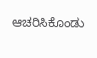ಆಚರಿಸಿಕೊಂಡು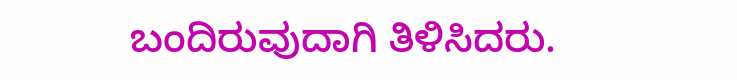ಬಂದಿರುವುದಾಗಿ ತಿಳಿಸಿದರು.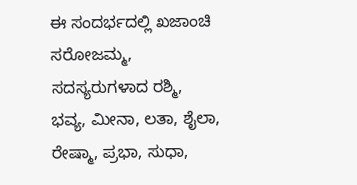ಈ ಸಂದರ್ಭದಲ್ಲಿ ಖಜಾಂಚಿ ಸರೋಜಮ್ಮ, ಸದಸ್ಯರುಗಳಾದ ರಶ್ಮಿ, ಭವ್ಯ, ಮೀನಾ, ಲತಾ, ಶೈಲಾ, ರೇಷ್ಮಾ, ಪ್ರಭಾ, ಸುಧಾ,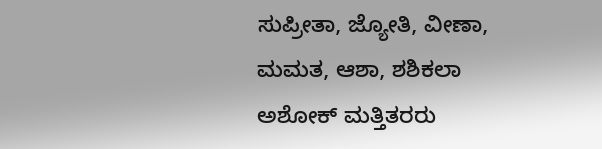ಸುಪ್ರೀತಾ, ಜ್ಯೋತಿ, ವೀಣಾ, ಮಮತ, ಆಶಾ, ಶಶಿಕಲಾ ಅಶೋಕ್ ಮತ್ತಿತರರು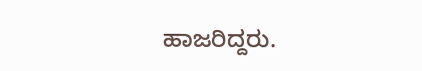ಹಾಜರಿದ್ದರು.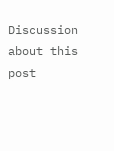Discussion about this post